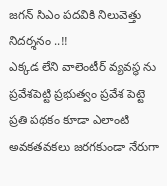జగన్ సిఎం పదవికి నిలువెత్తు నిదర్శనం ..!!
ఎక్కడ లేని వాలెంటీర్ వ్యవస్థ ను ప్రవేశపెట్టి ప్రభుత్వం ప్రవేశ పెట్టె ప్రతి పథకం కూడా ఎలాంటి అవకతవకలు జరగకుండా నేరుగా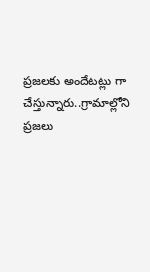ప్రజలకు అందేటట్లు గా చేస్తున్నారు..గ్రామాల్లోని ప్రజలు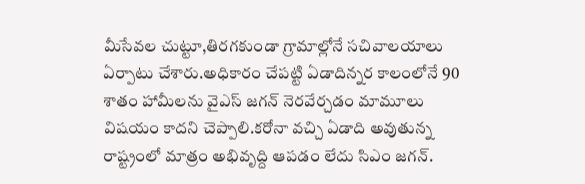మీసేవల చుట్టూ,తిరగకుండా గ్రామాల్లోనే సచివాలయాలు ఏర్పాటు చేశారు.అధికారం చేపట్టి ఏడాదిన్నర కాలంలోనే 90 శాతం హామీలను వైఎస్ జగన్ నెరవేర్చడం మామూలు విషయం కాదని చెప్పాలి.కరోనా వచ్చి ఏడాది అవుతున్న రాష్ట్రంలో మాత్రం అభివృద్ది ఆపడం లేదు సిఎం జగన్.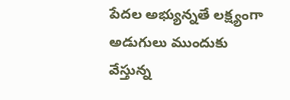పేదల అభ్యున్నతే లక్ష్యంగా అడుగులు ముందుకు వేస్తున్న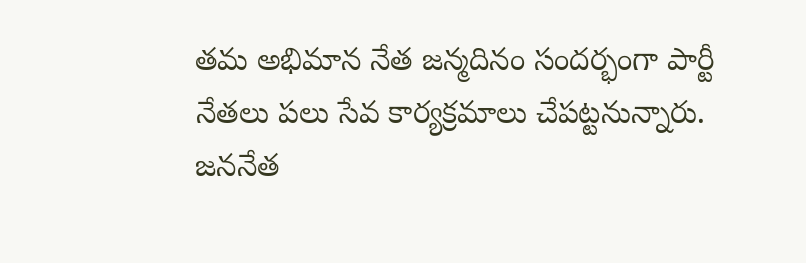తమ అభిమాన నేత జన్మదినం సందర్భంగా పార్టీ నేతలు పలు సేవ కార్యక్రమాలు చేపట్టనున్నారు. జననేత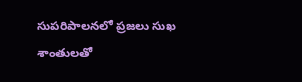సుపరిపాలనలో ప్రజలు సుఖ శాంతులతో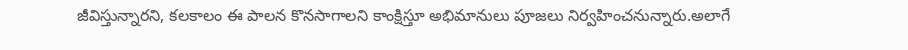జీవిస్తున్నారని, కలకాలం ఈ పాలన కొనసాగాలని కాంక్షిస్తూ అభిమానులు పూజలు నిర్వహించనున్నారు.అలాగే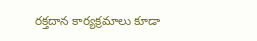రక్తదాన కార్యక్రమాలు కూడా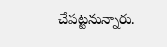చేపట్టనున్నారు.